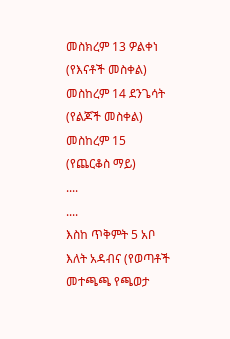መስክረም 13 ዎልቀነ (የእናቶች መስቀል)
መስከረም 14 ደንጌሳት (የልጆች መስቀል)
መስከረም 15 (የጨርቆስ ማይ)
....
....
እስከ ጥቅምት 5 አቦ እለት አዳብና (የወጣቶች መተጫጫ የጫወታ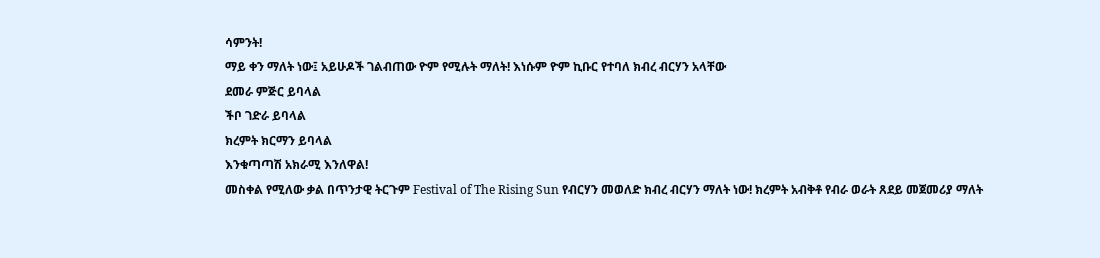ሳምንት!
ማይ ቀን ማለት ነው፤ አይሁዶች ገልብጠው ዮም የሚሉት ማለት! እነሱም ዮም ኪቡር የተባለ ክብረ ብርሃን አላቸው
ደመራ ምጅር ይባላል
ችቦ ገድራ ይባላል
ክረምት ክርማን ይባላል
እንቁጣጣሽ አክራሚ እንለዋል!
መስቀል የሚለው ቃል በጥንታዊ ትርጉም Festival of The Rising Sun የብርሃን መወለድ ክብረ ብርሃን ማለት ነው! ክረምት አብቅቶ የብራ ወራት ጸደይ መጀመሪያ ማለት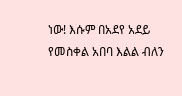ነው! እሱም በአደየ አደይ የመስቀል አበባ እልል ብለን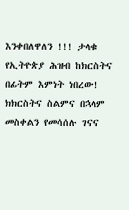እንቀበለዋለን !!! ታላቁ የኢትዮጵያ ሕዝብ ከክርስትና በፊትም እምነት ነበረው! ክክርስትና ስልምና በኋላም መስቀልን የመሳሰሉ ገናና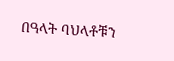በዓላት ባህላቶቹን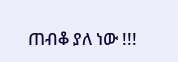ጠብቆ ያለ ነው !!!